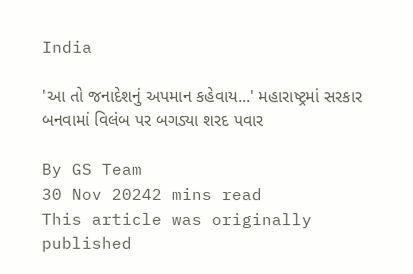India

'આ તો જનાદેશનું અપમાન કહેવાય...' મહારાષ્ટ્રમાં સરકાર બનવામાં વિલંબ પર બગડ્યા શરદ પવાર

By GS Team
30 Nov 20242 mins read
This article was originally published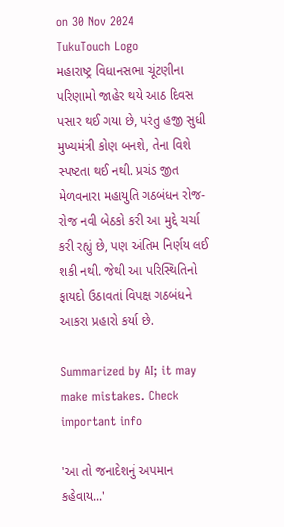on 30 Nov 2024
TukuTouch Logo
મહારાષ્ટ્ર વિધાનસભા ચૂંટણીના પરિણામો જાહેર થયે આઠ દિવસ પસાર થઈ ગયા છે, પરંતુ હજી સુધી મુખ્યમંત્રી કોણ બનશે, તેના વિશે સ્પષ્ટતા થઈ નથી. પ્રચંડ જીત મેળવનારા મહાયુતિ ગઠબંધન રોજ-રોજ નવી બેઠકો કરી આ મુદ્દે ચર્ચા કરી રહ્યું છે, પણ અંતિમ નિર્ણય લઈ શકી નથી. જેથી આ પરિસ્થિતિનો ફાયદો ઉઠાવતાં વિપક્ષ ગઠબંધને આકરા પ્રહારો કર્યા છે.

Summarized by AI; it may make mistakes. Check important info

'આ તો જનાદેશનું અપમાન કહેવાય...'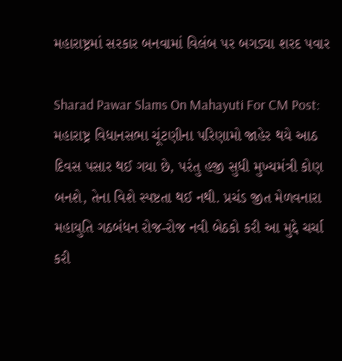મહારાષ્ટ્રમાં સરકાર બનવામાં વિલંબ પર બગડ્યા શરદ પવાર

Sharad Pawar Slams On Mahayuti For CM Post: મહારાષ્ટ્ર વિધાનસભા ચૂંટણીના પરિણામો જાહેર થયે આઠ દિવસ પસાર થઈ ગયા છે, પરંતુ હજી સુધી મુખ્યમંત્રી કોણ બનશે, તેના વિશે સ્પષ્ટતા થઈ નથી. પ્રચંડ જીત મેળવનારા મહાયુતિ ગઠબંધન રોજ-રોજ નવી બેઠકો કરી આ મુદ્દે ચર્ચા કરી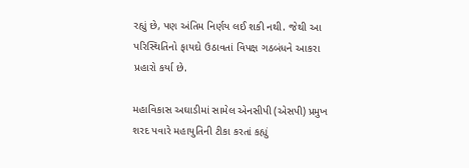રહ્યું છે, પણ અંતિમ નિર્ણય લઈ શકી નથી. જેથી આ પરિસ્થિતિનો ફાયદો ઉઠાવતાં વિપક્ષ ગઠબંધને આકરા પ્રહારો કર્યા છે.

મહાવિકાસ અઘાડીમાં સામેલ એનસીપી (એસપી) પ્રમુખ શરદ પવારે મહાયુતિની ટીકા કરતાં કહ્યું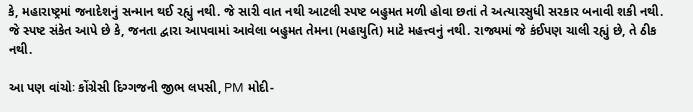કે, મહારાષ્ટ્રમાં જનાદેશનું સન્માન થઈ રહ્યું નથી. જે સારી વાત નથી આટલી સ્પષ્ટ બહુમત મળી હોવા છતાં તે અત્યારસુધી સરકાર બનાવી શકી નથી. જે સ્પષ્ટ સંકેત આપે છે કે, જનતા દ્વારા આપવામાં આવેલા બહુમત તેમના (મહાયુતિ) માટે મહત્ત્વનું નથી. રાજ્યમાં જે કંઈપણ ચાલી રહ્યું છે, તે ઠીક નથી.

આ પણ વાંચોઃ કોંગ્રેસી દિગ્ગજની જીભ લપસી, PM મોદી-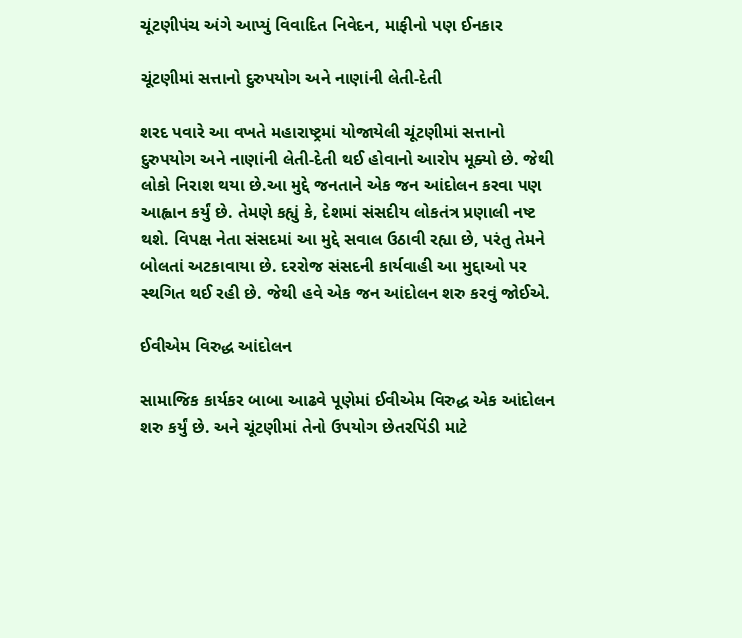ચૂંટણીપંચ અંગે આપ્યું વિવાદિત નિવેદન, માફીનો પણ ઈનકાર

ચૂંટણીમાં સત્તાનો દુરુપયોગ અને નાણાંની લેતી-દેતી

શરદ પવારે આ વખતે મહારાષ્ટ્રમાં યોજાયેલી ચૂંટણીમાં સત્તાનો દુરુપયોગ અને નાણાંની લેતી-દેતી થઈ હોવાનો આરોપ મૂક્યો છે. જેથી લોકો નિરાશ થયા છે.આ મુદ્દે જનતાને એક જન આંદોલન કરવા પણ આહ્વાન કર્યું છે. તેમણે કહ્યું કે, દેશમાં સંસદીય લોકતંત્ર પ્રણાલી નષ્ટ થશે. વિપક્ષ નેતા સંસદમાં આ મુદ્દે સવાલ ઉઠાવી રહ્યા છે, પરંતુ તેમને બોલતાં અટકાવાયા છે. દરરોજ સંસદની કાર્યવાહી આ મુદ્દાઓ પર સ્થગિત થઈ રહી છે. જેથી હવે એક જન આંદોલન શરુ કરવું જોઈએ.

ઈવીએમ વિરુદ્ધ આંદોલન

સામાજિક કાર્યકર બાબા આઢવે પૂણેમાં ઈવીએમ વિરુદ્ધ એક આંદોલન શરુ કર્યું છે. અને ચૂંટણીમાં તેનો ઉપયોગ છેતરપિંડી માટે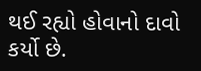થઈ રહ્યો હોવાનો દાવો કર્યો છે.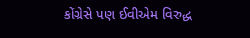કોંગ્રેસે પણ ઈવીએમ વિરુદ્ધ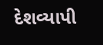દેશવ્યાપી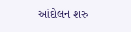આંદોલન શરુ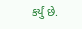કર્યું છે.